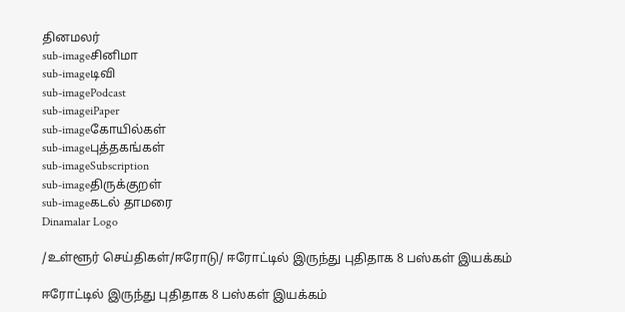தினமலர்
sub-imageசினிமா
sub-imageடிவி
sub-imagePodcast
sub-imageiPaper
sub-imageகோயில்கள்
sub-imageபுத்தகங்கள்
sub-imageSubscription
sub-imageதிருக்குறள்
sub-imageகடல் தாமரை
Dinamalar Logo

/உள்ளூர் செய்திகள்/ஈரோடு/ ஈரோட்டில் இருந்து புதிதாக 8 பஸ்கள் இயக்கம்

ஈரோட்டில் இருந்து புதிதாக 8 பஸ்கள் இயக்கம்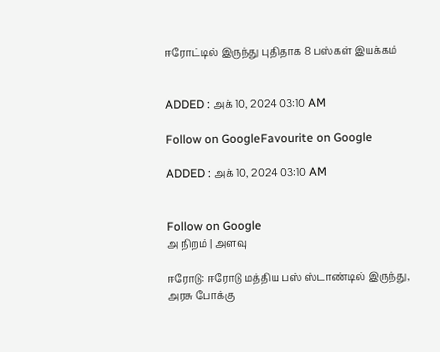ஈரோட்டில் இருந்து புதிதாக 8 பஸ்கள் இயக்கம்


ADDED : அக் 10, 2024 03:10 AM

Follow on GoogleFavourite on Google

ADDED : அக் 10, 2024 03:10 AM


Follow on Google
அ நிறம் | அளவு

ஈரோடு: ஈரோடு மத்திய பஸ் ஸ்டாண்டில் இருந்து, அரசு போக்கு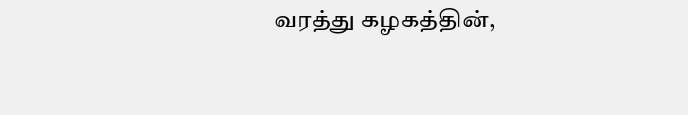வரத்து கழகத்தின்,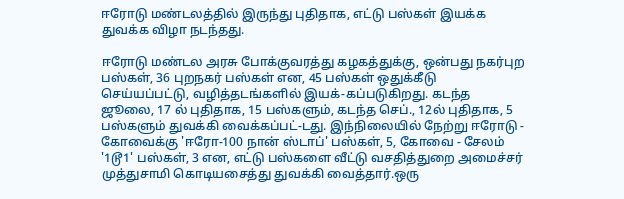ஈரோடு மண்டலத்தில் இருந்து புதிதாக, எட்டு பஸ்கள் இயக்க துவக்க விழா நடந்தது.

ஈரோடு மண்டல அரசு போக்குவரத்து கழகத்துக்கு, ஒன்பது நகர்புற பஸ்கள், 36 புறநகர் பஸ்கள் என, 45 பஸ்கள் ஒதுக்கீடு செய்யப்பட்டு, வழித்தடங்களில் இயக்-கப்படுகிறது. கடந்த ஜூலை, 17 ல் புதிதாக, 15 பஸ்களும், கடந்த செப்., 12ல் புதிதாக, 5 பஸ்களும் துவக்கி வைக்கப்பட்-டது. இந்நிலையில் நேற்று ஈரோடு - கோவைக்கு 'ஈரோ-100 நான் ஸ்டாப்' பஸ்கள், 5, கோவை - சேலம் '1டூ1' பஸ்கள், 3 என, எட்டு பஸ்களை வீட்டு வசதித்துறை அமைச்சர் முத்துசாமி கொடியசைத்து துவக்கி வைத்தார்.ஒரு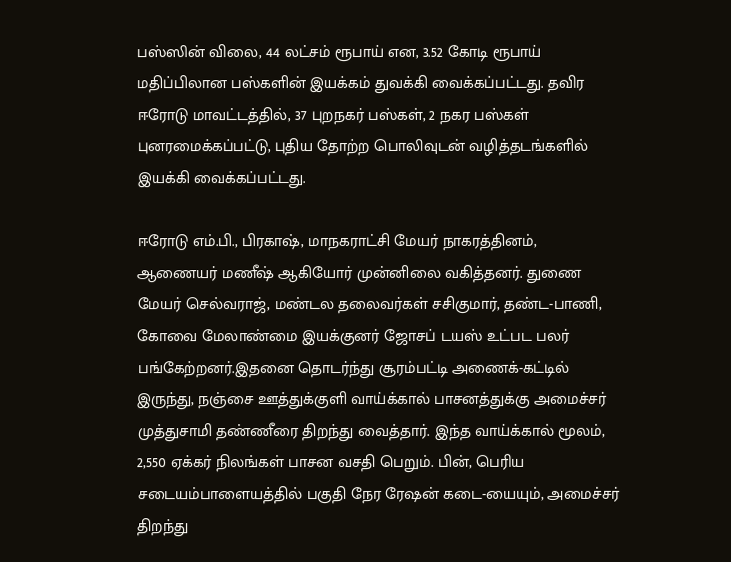பஸ்ஸின் விலை, 44 லட்சம் ரூபாய் என, 3.52 கோடி ரூபாய் மதிப்பிலான பஸ்களின் இயக்கம் துவக்கி வைக்கப்பட்டது. தவிர ஈரோடு மாவட்டத்தில், 37 புறநகர் பஸ்கள், 2 நகர பஸ்கள் புனரமைக்கப்பட்டு, புதிய தோற்ற பொலிவுடன் வழித்தடங்களில் இயக்கி வைக்கப்பட்டது.

ஈரோடு எம்.பி., பிரகாஷ், மாநகராட்சி மேயர் நாகரத்தினம், ஆணையர் மணீஷ் ஆகியோர் முன்னிலை வகித்தனர். துணை மேயர் செல்வராஜ், மண்டல தலைவர்கள் சசிகுமார், தண்ட-பாணி, கோவை மேலாண்மை இயக்குனர் ஜோசப் டயஸ் உட்பட பலர் பங்கேற்றனர்.இதனை தொடர்ந்து சூரம்பட்டி அணைக்-கட்டில் இருந்து, நஞ்சை ஊத்துக்குளி வாய்க்கால் பாசனத்துக்கு அமைச்சர் முத்துசாமி தண்ணீரை திறந்து வைத்தார். இந்த வாய்க்கால் மூலம், 2,550 ஏக்கர் நிலங்கள் பாசன வசதி பெறும். பின், பெரிய சடையம்பாளையத்தில் பகுதி நேர ரேஷன் கடை-யையும், அமைச்சர் திறந்து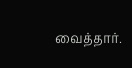வைத்தார்.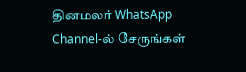தினமலர் WhatsApp Channel-ல் சேருங்கள்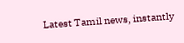Latest Tamil news, instantly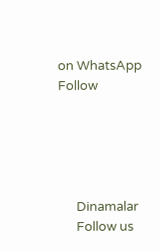on WhatsApp
Follow





      Dinamalar
      Follow us